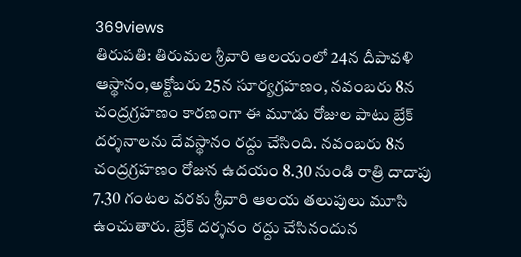369views
తిరుపతి: తిరుమల శ్రీవారి ఆలయంలో 24న దీపావళి ఆస్థానం,అక్టోబరు 25న సూర్యగ్రహణం, నవంబరు 8న చంద్రగ్రహణం కారణంగా ఈ మూడు రోజుల పాటు బ్రేక్ దర్శనాలను దేవస్థానం రద్దు చేసింది. నవంబరు 8న చంద్రగ్రహణం రోజున ఉదయం 8.30 నుండి రాత్రి దాదాపు 7.30 గంటల వరకు శ్రీవారి ఆలయ తలుపులు మూసి ఉంచుతారు. బ్రేక్ దర్శనం రద్దు చేసినందున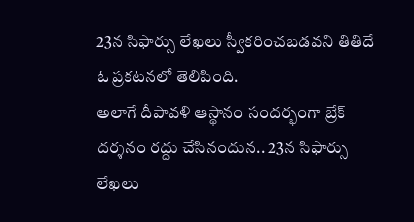23న సిఫార్సు లేఖలు స్వీకరించబడవని తితిదే ఓ ప్రకటనలో తెలిపింది.
అలాగే దీపావళి ఆస్థానం సందర్భంగా బ్రేక్ దర్శనం రద్దు చేసినందున.. 23న సిఫార్సు లేఖలు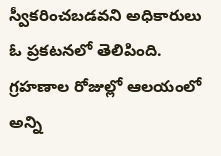స్వీకరించబడవని అధికారులు ఓ ప్రకటనలో తెలిపింది. గ్రహణాల రోజుల్లో ఆలయంలో అన్ని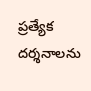ప్రత్యేక దర్శనాలను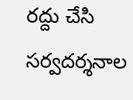రద్దు చేసి సర్వదర్శనాల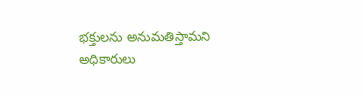భక్తులను అనుమతిస్తామని అధికారులు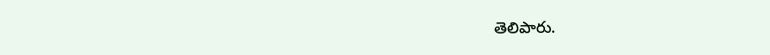తెలిపారు.